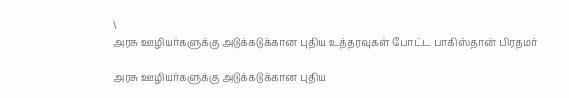\
அரசு ஊழியர்களுக்கு அடுக்கடுக்கான புதிய உத்தரவுகள் போட்ட பாகிஸ்தான் பிரதமர்

அரசு ஊழியர்களுக்கு அடுக்கடுக்கான புதிய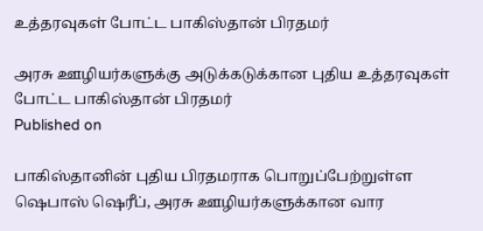உத்தரவுகள் போட்ட பாகிஸ்தான் பிரதமர்

அரசு ஊழியர்களுக்கு அடுக்கடுக்கான புதிய உத்தரவுகள் போட்ட பாகிஸ்தான் பிரதமர்
Published on

பாகிஸ்தானின் புதிய பிரதமராக பொறுப்பேற்றுள்ள ஷெபாஸ் ஷெரீப், அரசு ஊழியர்களுக்கான வார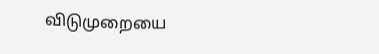விடுமுறையை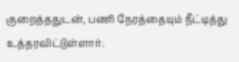குறைத்ததுடன், பணி நேரத்தையும் நீட்டித்து உத்தரவிட்டுள்ளார்.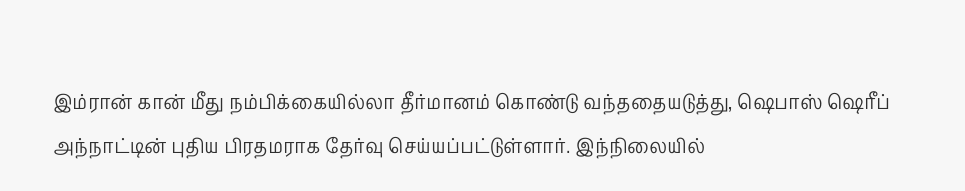இம்ரான் கான் மீது நம்பிக்கையில்லா தீர்மானம் கொண்டு வந்ததையடுத்து, ஷெபாஸ் ஷெரீப் அந்நாட்டின் புதிய பிரதமராக தேர்வு செய்யப்பட்டுள்ளார். இந்நிலையில்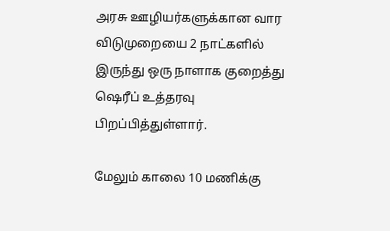அரசு ஊழியர்களுக்கான வார விடுமுறையை 2 நாட்களில் இருந்து ஒரு நாளாக குறைத்து ஷெரீப் உத்தரவு பிறப்பித்துள்ளார்.

மேலும் காலை 10 மணிக்கு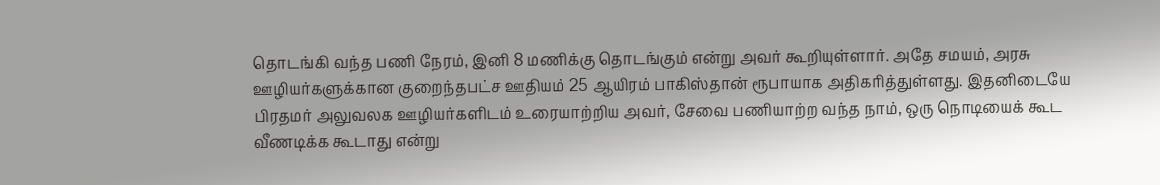தொடங்கி வந்த பணி நேரம், இனி 8 மணிக்கு தொடங்கும் என்று அவர் கூறியுள்ளார். அதே சமயம், அரசு ஊழியர்களுக்கான குறைந்தபட்ச ஊதியம் 25 ஆயிரம் பாகிஸ்தான் ரூபாயாக அதிகரித்துள்ளது. இதனிடையே பிரதமர் அலுவலக ஊழியர்களிடம் உரையாற்றிய அவர், சேவை பணியாற்ற வந்த நாம், ஒரு நொடியைக் கூட வீணடிக்க கூடாது என்று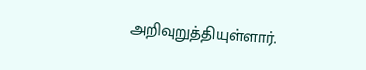அறிவுறுத்தியுள்ளார்.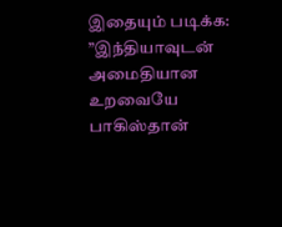இதையும் படிக்க: ”இந்தியாவுடன் அமைதியான உறவையே பாகிஸ்தான்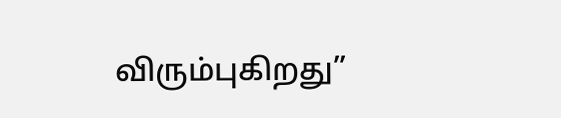விரும்புகிறது”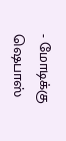- மோடிக்கு ஷெபாஸ்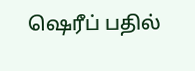ஷெரீப் பதில்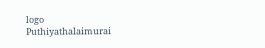logo
Puthiyathalaimurai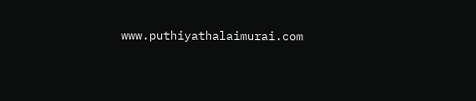www.puthiyathalaimurai.com